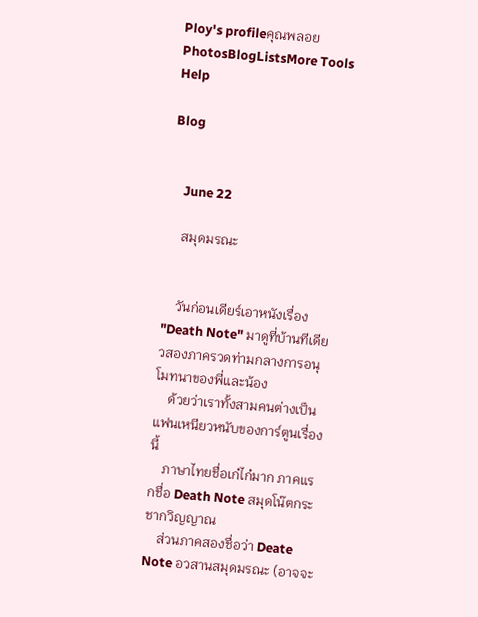Ploy's profileคุณพลอยPhotosBlogListsMore Tools Help

Blog


    June 22

    สมุดมรณะ


    วันก่อนเดียร์เอาหนังเรื่อง "Death Note" มาดูที่บ้านทีเดียวสองภาครวดท่ามกลางการอนุโมทนาของพี่และน้อง
    ด้วยว่าเราทั้งสามคนต่างเป็นแฟนเหนียวหนับของการ์ตูนเรื่องนี้
    ภาษาไทยชื่อเก๋ไก๋มาก ภาคแรกชื่อ Death Note สมุดโน๊ตกระชากวิญญาณ
    ส่วนภาคสองชื่อว่า Deate Note อวสานสมุดมรณะ (อาจจะ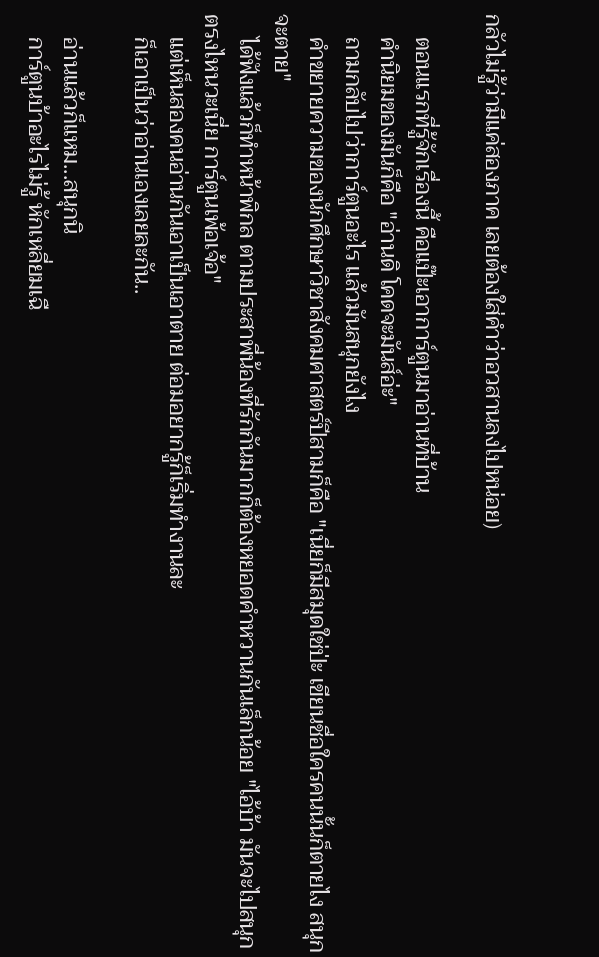กลัวไม่รู้ว่ามีแค่สองภาค เลยต้องใส่คำว่าอวสานลงไปหน่อย)

    ตอนแรกที่รู้จักเรื่องนี้ คือแป๊ะเอาการ์ตูนมาอ่านที่บ้าน
    คำนิยมของมันก็คือ "อ่านดิ โคดจะมันส์อ่ะ"
    ถามกลับไปว่าการ์ตูนอะไร แล้วมันสนุกยังไง
    คำขยายความของนักศึกษาวิชาสังคมศาสตร์ปีสามก็คือ "เนี่ยก็มีสมุดใช่ป่ะ เขียนชื่อใครคนนั้นก็ตายไง สนุกจะตาย"
    ได้ฟังแล้วก็ทำหน้าพิกล ตามประสาพี่น้องที่รักกันมากก็ต้องหยอดคำหวานกันเล็กน้อย "ไอ้บ้า มันจะไปสนุกตรงไหนวะเนี่ย การ์ตูนเพ้อเจ้อ"
    แต่เห็นสองคนอ่านกันเอาเป็นเอาตาย ต่อมอยากรู้ก็เริ่มทำงานละ
    ก็เอาเป็นว่าอ่านเองเลยละกัน..

    อ่านแล้วก็แหม...สนุกนิ
    การ์ตูนบ้าอะไรไม่รู้ หักเหลี่ยมเฉื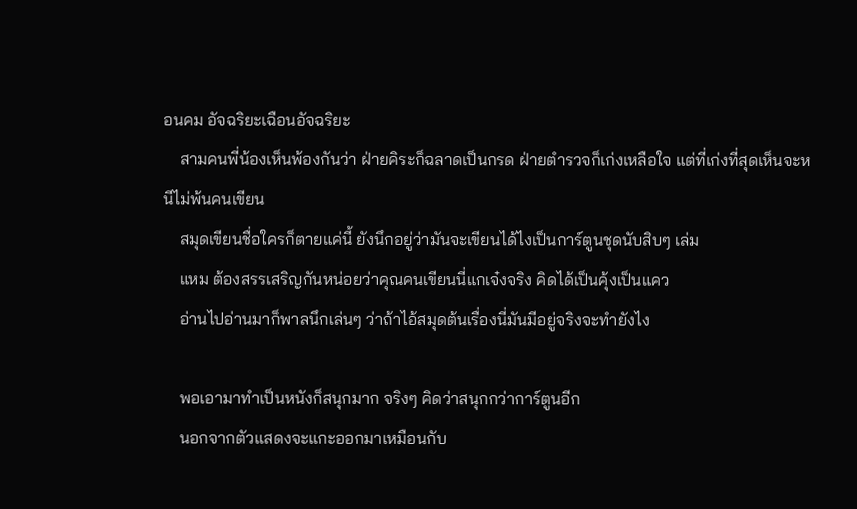อนคม อัจฉริยะเฉือนอัจฉริยะ
    สามคนพี่น้องเห็นพ้องกันว่า ฝ่ายคิระก็ฉลาดเป็นกรด ฝ่ายตำรวจก็เก่งเหลือใจ แต่ที่เก่งที่สุดเห็นจะหนีไม่พ้นคนเขียน
    สมุดเขียนชื่อใครก็ตายแค่นี้ ยังนึกอยู่ว่ามันจะเขียนได้ไงเป็นการ์ตูนชุดนับสิบๆ เล่ม
    แหม ต้องสรรเสริญกันหน่อยว่าคุณคนเขียนนี่แกเจ๋งจริง คิดได้เป็นคุ้งเป็นแคว
    อ่านไปอ่านมาก็พาลนึกเล่นๆ ว่าถ้าไอ้สมุดต้นเรื่องนี่มันมีอยู่จริงจะทำยังไง

    พอเอามาทำเป็นหนังก็สนุกมาก จริงๆ คิดว่าสนุกกว่าการ์ตูนอีก
    นอกจากตัวแสดงจะแกะออกมาเหมือนกับ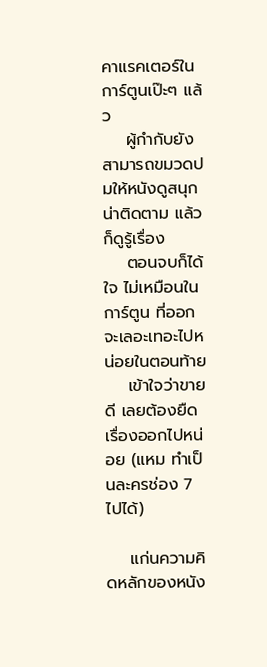คาแรคเตอร์ในการ์ตูนเป๊ะๆ แล้ว
    ผู้กำกับยังสามารถขมวดปมให้หนังดูสนุก น่าติดตาม แล้วก็ดูรู้เรื่อง
    ตอนจบก็ได้ใจ ไม่เหมือนในการ์ตูน ที่ออกจะเลอะเทอะไปหน่อยในตอนท้าย
    เข้าใจว่าขายดี เลยต้องยืดเรื่องออกไปหน่อย (แหม ทำเป็นละครช่อง 7 ไปได้)

    แก่นความคิดหลักของหนัง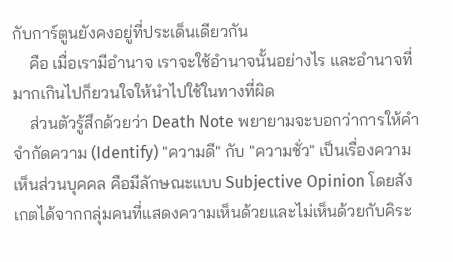กับการ์ตูนยังคงอยู่ที่ประเด็นเดียวกัน
    คือ เมื่อเรามีอำนาจ เราจะใช้อำนาจนั้นอย่างไร และอำนาจที่มากเกินไปก็ยวนใจให้นำไปใช้ในทางที่ผิด
    ส่วนตัวรู้สึกด้วยว่า Death Note พยายามจะบอกว่าการให้คำจำกัดความ (Identify) "ความดี" กับ "ความชั่ว" เป็นเรื่องความเห็นส่วนบุคคล คือมีลักษณะแบบ Subjective Opinion โดยสังเกตได้จากกลุ่มคนที่แสดงความเห็นด้วยและไม่เห็นด้วยกับคิระ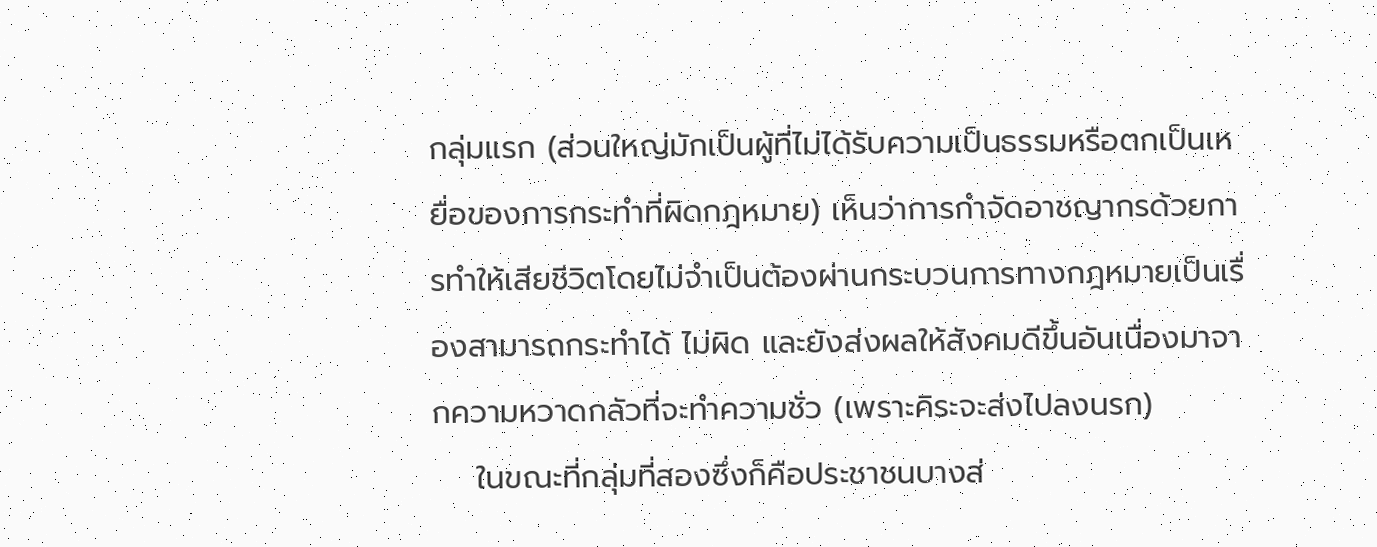กลุ่มแรก (ส่วนใหญ่มักเป็นผู้ที่ไม่ได้รับความเป็นธรรมหรือตกเป็นเหยื่อของการกระทำที่ผิดกฎหมาย) เห็นว่าการกำจัดอาชญากรด้วยการทำให้เสียชีวิตโดยไม่จำเป็นต้องผ่านกระบวนการทางกฎหมายเป็นเรื่องสามารถกระทำได้ ไม่ผิด และยังส่งผลให้สังคมดีขึ้นอันเนื่องมาจากความหวาดกลัวที่จะทำความชั่ว (เพราะคิระจะส่งไปลงนรก)
    ในขณะที่กลุ่มที่สองซึ่งก็คือประชาชนบางส่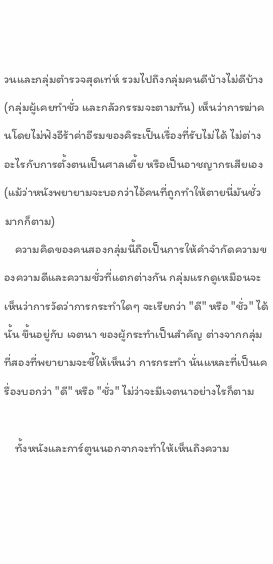วนและกลุ่มตำรวจสุดเท่ห์ รวมไปถึงกลุ่มคนดีบ้างไม่ดีบ้าง (กลุ่มผู้เคยทำชั่ว และกลัวกรรมจะตามทัน) เห็นว่าการฆ่าคนโดยไม่ฟังอีร้าค่าอีรมของคิระเป็นเรื่องที่รับไม่ได้ ไม่ต่างอะไรกับการตั้งตนเป็นศาลเตี้ย หรือเป็นอาชญากรเสียเอง (แม้ว่าหนังพยายามจะบอกว่าไอ้คนที่ถูกทำให้ตายนี่มันชั่วมากก็ตาม)
    ความคิดของคนสองกลุ่มนี้ถือเป็นการให้คำจำกัดความของความดีและความชั่วที่แตกต่างกัน กลุ่มแรกดูเหมือนจะเห็นว่าการวัดว่าการกระทำใดๆ จะเรียกว่า "ดี" หรือ "ชั่ว" ได้นั้น ขึ้นอยู่กับ เจตนา ของผู้กระทำเป็นสำคัญ ต่างจากกลุ่มที่สองที่พยายามจะชี้ให้เห็นว่า การกระทำ นั่นแหละที่เป็นเครื่องบอกว่า "ดี" หรือ "ชั่ว" ไม่ว่าจะมีเจตนาอย่างไรก็ตาม

    ทั้งหนังและการ์ตูนนอกจากจะทำให้เห็นถึงความ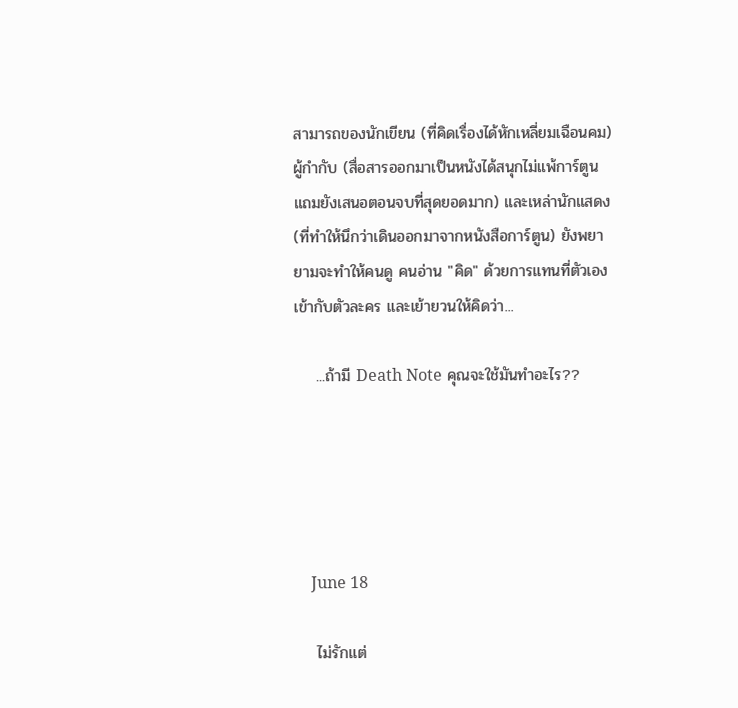สามารถของนักเขียน (ที่คิดเรื่องได้หักเหลี่ยมเฉือนคม) ผู้กำกับ (สื่อสารออกมาเป็นหนังได้สนุกไม่แพ้การ์ตูน แถมยังเสนอตอนจบที่สุดยอดมาก) และเหล่านักแสดง (ที่ทำให้นึกว่าเดินออกมาจากหนังสือการ์ตูน) ยังพยายามจะทำให้คนดู คนอ่าน "คิด" ด้วยการแทนที่ตัวเองเข้ากับตัวละคร และเย้ายวนให้คิดว่า...

    ...ถ้ามี Death Note คุณจะใช้มันทำอะไร??





    June 18

    ไม่รักแต่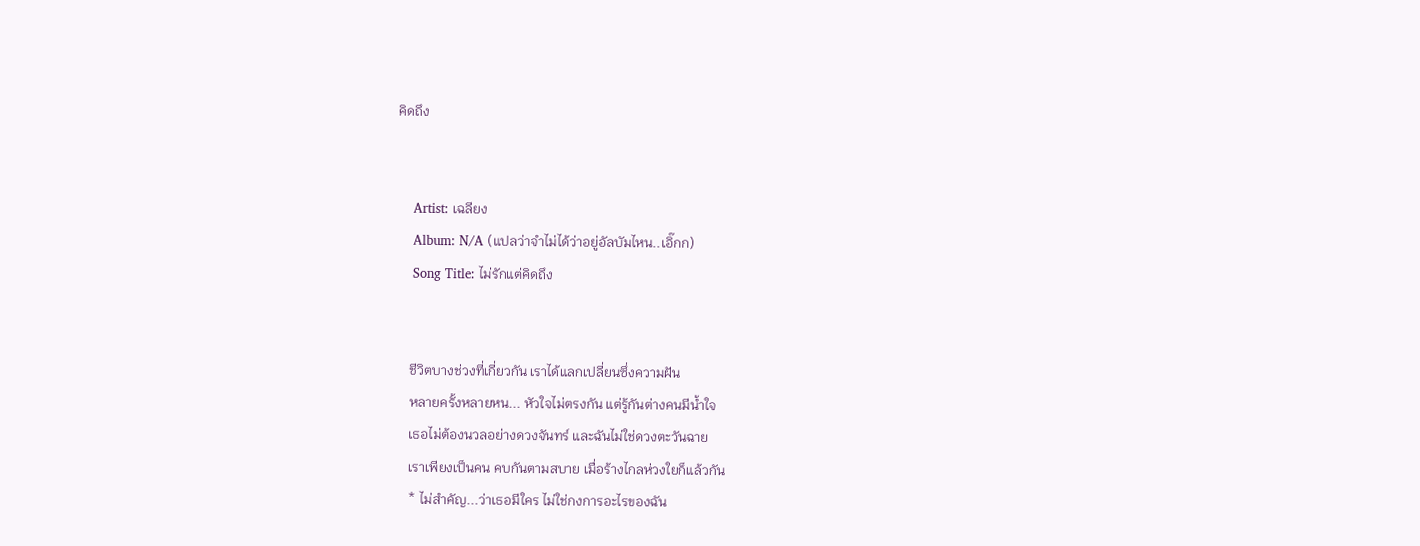คิดถึง


    Artist: เฉลียง
    Album: N/A (แปลว่าจำไม่ได้ว่าอยู่อัลบัมไหน..เอิ๊กก)
    Song Title: ไม่รักแต่คิดถึง


    ชีวิตบางช่วงที่เกี่ยวกัน เราได้แลกเปลี่ยนซึ่งความฝัน
    หลายครั้งหลายหน... หัวใจไม่ตรงกัน แต่รู้กันต่างคนมีน้ำใจ
    เธอไม่ต้องนวลอย่างดวงจันทร์ และฉันไม่ใช่ดวงตะวันฉาย
    เราเพียงเป็นคน คบกันตามสบาย เมื่อร้างไกลห่วงใยก็แล้วกัน
    * ไม่สำคัญ...ว่าเธอมีใคร ไม่ใช่กงการอะไรของฉัน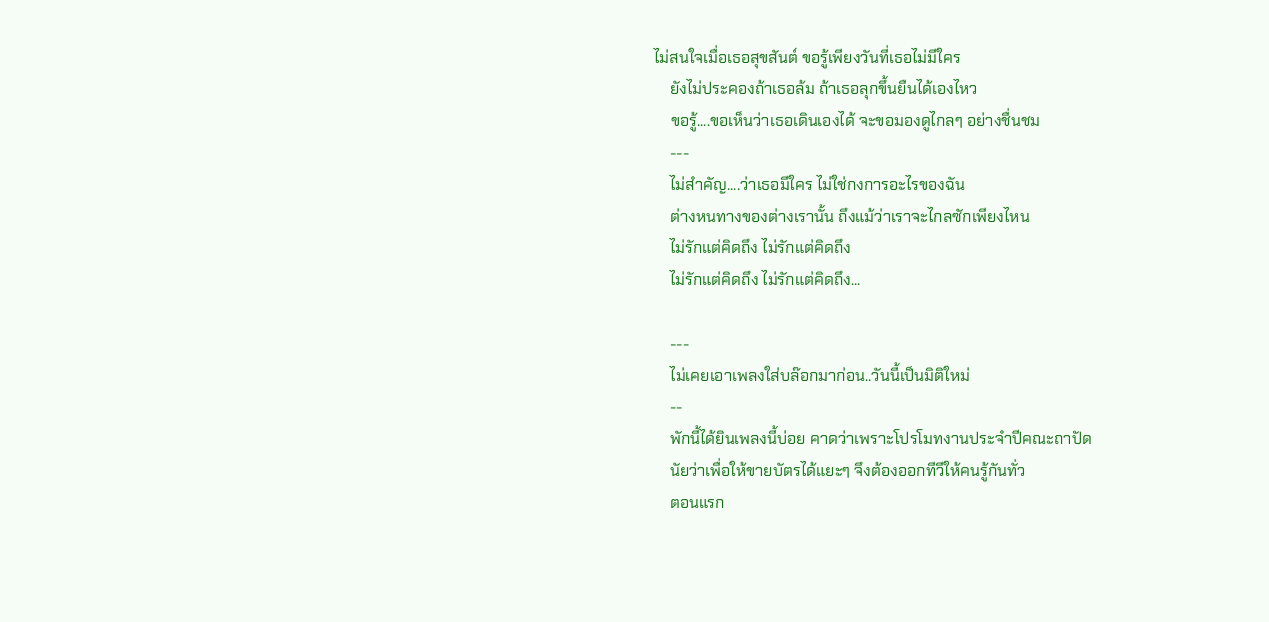ไม่สนใจเมื่อเธอสุขสันต์ ขอรู้เพียงวันที่เธอไม่มีใคร
    ยังไม่ประคองถ้าเธอล้ม ถ้าเธอลุกขึ้นยืนได้เองไหว
    ขอรู้....ขอเห็นว่าเธอเดินเองได้ จะขอมองดูไกลๆ อย่างชื่นชม
    ---
    ไม่สำคัญ....ว่าเธอมีใคร ไม่ใช่กงการอะไรของฉัน
    ต่างหนทางของต่างเรานั้น ถึงแม้ว่าเราจะไกลซักเพียงไหน
    ไม่รักแต่คิดถึง ไม่รักแต่คิดถึง
    ไม่รักแต่คิดถึง ไม่รักแต่คิดถึง...

    ---
    ไม่เคยเอาเพลงใส่บล๊อกมาก่อน..วันนี้เป็นมิติใหม่
    --
    พักนี้ได้ยินเพลงนี้บ่อย คาดว่าเพราะโปรโมทงานประจำปีคณะถาปัด
    นัยว่าเพื่อให้ขายบัตรได้แยะๆ จึงต้องออกทีวีให้คนรู้กันทั่ว
    ตอนแรก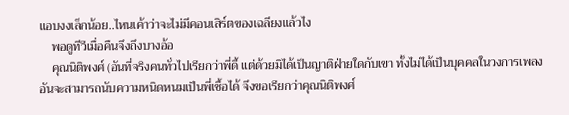แอบงงเล็กน้อย..ไหนเค้าว่าจะไม่มีคอนเสิร์ตของเฉลียงแล้วไง
    พอดูทีวีเมื่อคืนจึงถึงบางอ้อ
    คุณนิติพงศ์ (อันที่จริงคนทั่วไปเรียกว่าพี่ดี้ แต่ด้วยมิได้เป็นญาติฝ่ายใดกับเขา ทั้งไม่ได้เป็นบุคคลในวงการเพลงอันจะสามารถนับความหนิดหนมเป็นพี่เชื้อได้ จึงขอเรียกว่าคุณนิติพงศ์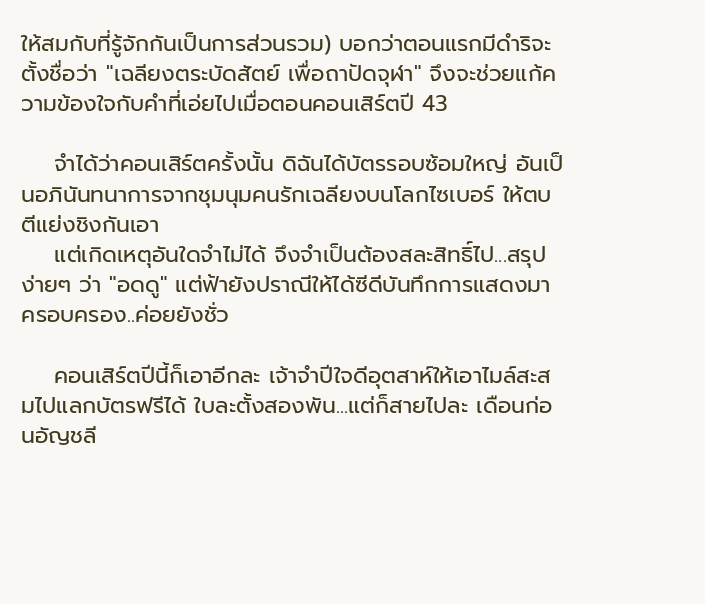ให้สมกับที่รู้จักกันเป็นการส่วนรวม) บอกว่าตอนแรกมีดำริจะตั้งชื่อว่า "เฉลียงตระบัดสัตย์ เพื่อถาปัดจุฬา" จึงจะช่วยแก้ความข้องใจกับคำที่เอ่ยไปเมื่อตอนคอนเสิร์ตปี 43

    จำได้ว่าคอนเสิร์ตครั้งนั้น ดิฉันได้บัตรรอบซ้อมใหญ่ อันเป็นอภินันทนาการจากชุมนุมคนรักเฉลียงบนโลกไซเบอร์ ให้ตบตีแย่งชิงกันเอา
    แต่เกิดเหตุอันใดจำไม่ได้ จึงจำเป็นต้องสละสิทธิ์ไป...สรุปง่ายๆ ว่า "อดดู" แต่ฟ้ายังปราณีให้ได้ซีดีบันทึกการแสดงมาครอบครอง..ค่อยยังชั่ว

    คอนเสิร์ตปีนี้ก็เอาอีกละ เจ้าจำปีใจดีอุตสาห์ให้เอาไมล์สะสมไปแลกบัตรฟรีได้ ใบละตั้งสองพัน...แต่ก็สายไปละ เดือนก่อนอัญชลี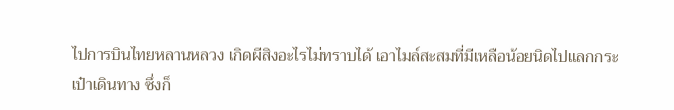ไปการบินไทยหลานหลวง เกิดผีสิงอะไรไม่ทราบได้ เอาไมล์สะสมที่มีเหลือน้อยนิดไปแลกกระเป๋าเดินทาง ซึ่งก็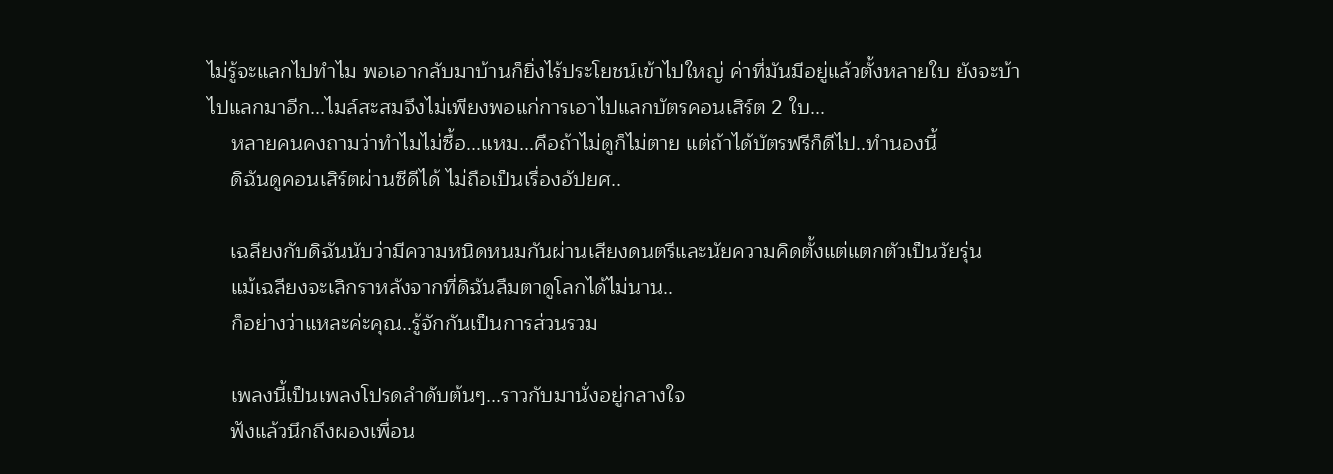ไม่รู้จะแลกไปทำไม พอเอากลับมาบ้านก็ยิ่งไร้ประโยชน์เข้าไปใหญ่ ค่าที่มันมีอยู่แล้วตั้งหลายใบ ยังจะบ้าไปแลกมาอีก...ไมล์สะสมจึงไม่เพียงพอแก่การเอาไปแลกบัตรคอนเสิร์ต 2 ใบ...
    หลายคนคงถามว่าทำไมไม่ซื้อ...แหม...คือถ้าไม่ดูก็ไม่ตาย แต่ถ้าได้บัตรฟรีก็ดีไป..ทำนองนี้
    ดิฉันดูคอนเสิร์ตผ่านซีดีได้ ไม่ถือเป็นเรื่องอัปยศ..

    เฉลียงกับดิฉันนับว่ามีความหนิดหนมกันผ่านเสียงดนตรีและนัยความคิดตั้งแต่แตกตัวเป็นวัยรุ่น
    แม้เฉลียงจะเลิกราหลังจากที่ดิฉันลืมตาดูโลกได้ไม่นาน..
    ก็อย่างว่าแหละค่ะคุณ..รู้จักกันเป็นการส่วนรวม

    เพลงนี้เป็นเพลงโปรดลำดับต้นๆ...ราวกับมานั่งอยู่กลางใจ
    ฟังแล้วนึกถึงผองเพื่อน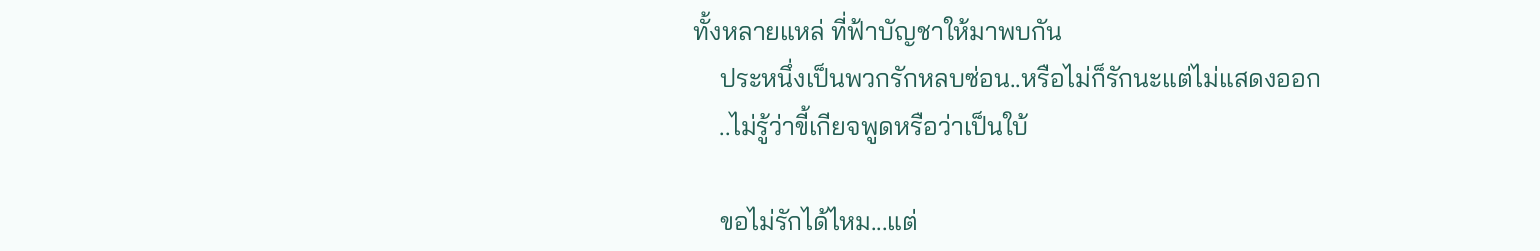ทั้งหลายแหล่ ที่ฟ้าบัญชาให้มาพบกัน
    ประหนึ่งเป็นพวกรักหลบซ่อน..หรือไม่ก็รักนะแต่ไม่แสดงออก
    ..ไม่รู้ว่าขี้เกียจพูดหรือว่าเป็นใบ้

    ขอไม่รักได้ไหม...แต่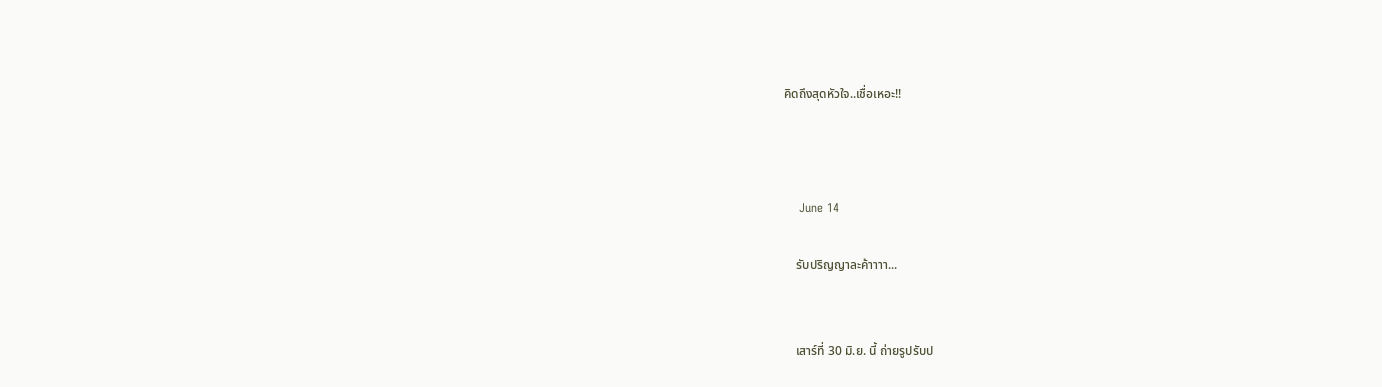คิดถึงสุดหัวใจ..เชื่อเหอะ!!



    June 14

    รับปริญญาละค้าาาา...


    เสาร์ที่ 30 มิ.ย. นี้ ถ่ายรูปรับป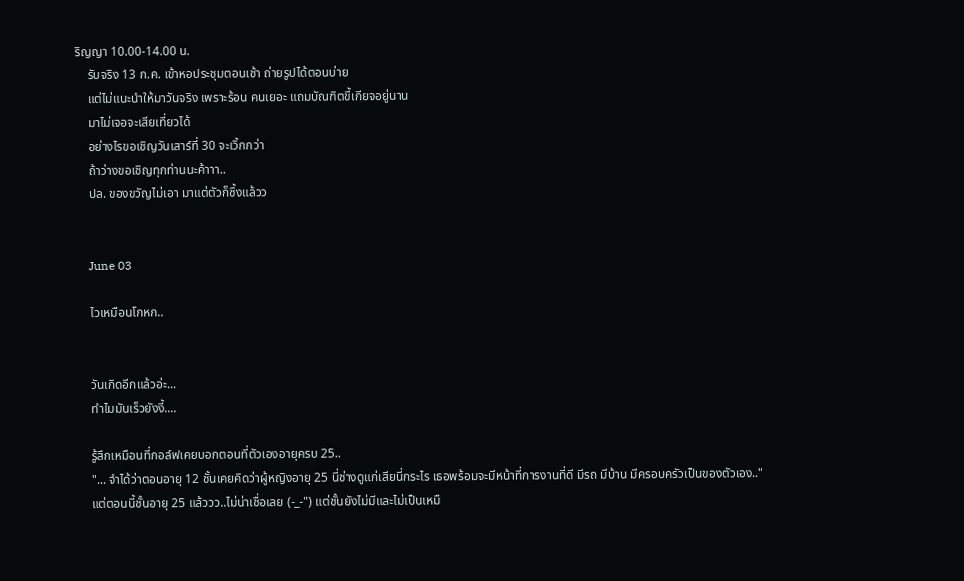ริญญา 10.00-14.00 น.
    รับจริง 13 ก.ค. เข้าหอประชุมตอนเช้า ถ่ายรูปได้ตอนบ่าย
    แต่ไม่แนะนำให้มาวันจริง เพราะร้อน คนเยอะ แถมบัณฑิตขี้เกียจอยู่นาน
    มาไม่เจอจะเสียเที่ยวได้
    อย่างไรขอเชิญวันเสาร์ที่ 30 จะเวิ้กกว่า
    ถ้าว่างขอเชิญทุกท่านนะค้าาา..
    ปล. ของขวัญไม่เอา มาแต่ตัวก็ซึ้งแล้วว


    June 03

    ไวเหมือนโกหก..


    วันเกิดอีกแล้วอ่ะ...
    ทำไมมันเร็วยังงี้....

    รู้สึกเหมือนที่กอล์ฟเคยบอกตอนที่ตัวเองอายุครบ 25..
    "... จำได้ว่าตอนอายุ 12 ชั้นเคยคิดว่าผู้หญิงอายุ 25 นี่ช่างดูแก่เสียนี่กระไร เธอพร้อมจะมีหน้าที่การงานที่ดี มีรถ มีบ้าน มีครอบครัวเป็นของตัวเอง.."
    แต่ตอนนี้ชั้นอายุ 25 แล้ววว..ไม่น่าเชื่อเลย (-_-") แต่ชั้นยังไม่มีและไม่เป็นเหมื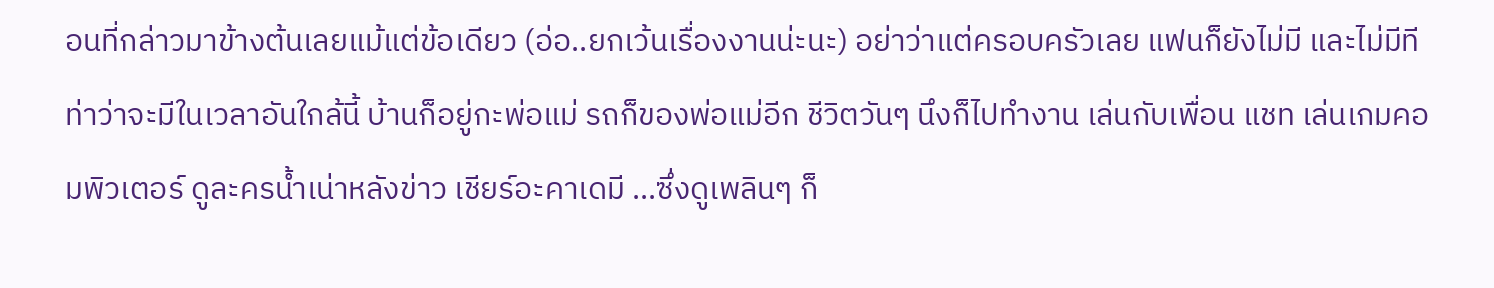อนที่กล่าวมาข้างต้นเลยแม้แต่ข้อเดียว (อ่อ..ยกเว้นเรื่องงานน่ะนะ) อย่าว่าแต่ครอบครัวเลย แฟนก็ยังไม่มี และไม่มีทีท่าว่าจะมีในเวลาอันใกล้นี้ บ้านก็อยู่กะพ่อแม่ รถก็ของพ่อแม่อีก ชีวิตวันๆ นึงก็ไปทำงาน เล่นกับเพื่อน แชท เล่นเกมคอมพิวเตอร์ ดูละครน้ำเน่าหลังข่าว เชียร์อะคาเดมี ...ซึ่งดูเพลินๆ ก็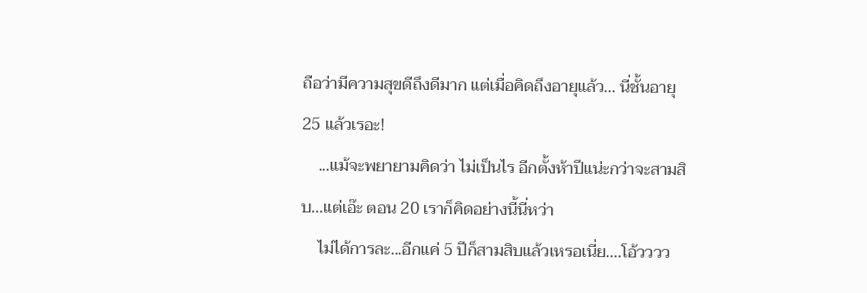ถือว่ามีความสุขดีถึงดีมาก แต่เมื่อคิดถึงอายุแล้ว... นี่ชั้นอายุ 25 แล้วเรอะ!
    ...แม้จะพยายามคิดว่า ไม่เป็นไร อีกตั้งห้าปีแน่ะกว่าจะสามสิบ...แต่เอ๊ะ ตอน 20 เราก็คิดอย่างนี้นี่หว่า
    ไม่ได้การละ...อีกแค่ 5 ปีก็สามสิบแล้วเหรอเนี่ย....โอ้วววว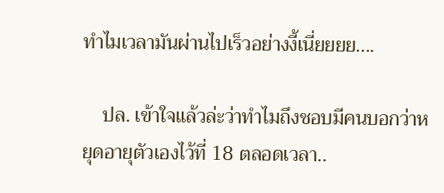ทำไมเวลามันผ่านไปเร็วอย่างงี้เนี่ยยยย....

    ปล. เข้าใจแล้วล่ะว่าทำไมถึงชอบมีคนบอกว่าหยุดอายุตัวเองไว้ที่ 18 ตลอดเวลา..